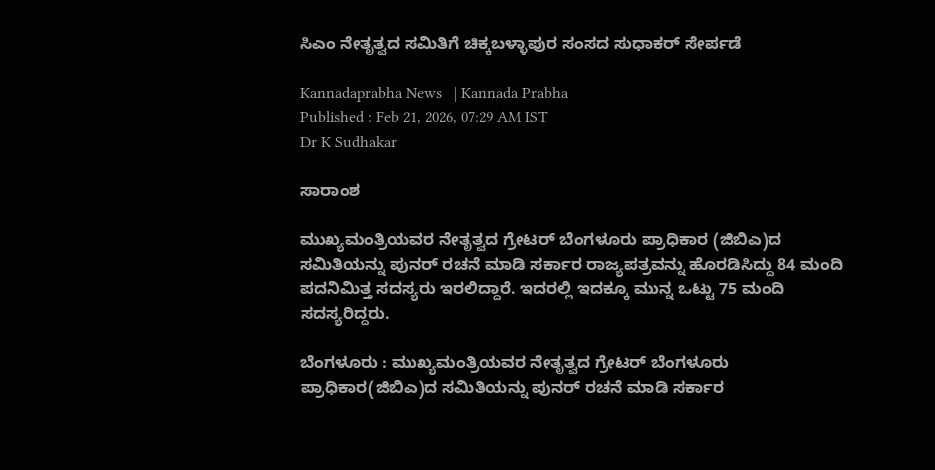ಸಿಎಂ ನೇತೃತ್ವದ ಸಮಿತಿಗೆ ಚಿಕ್ಕಬಳ್ಳಾಪುರ ಸಂಸದ ಸುಧಾಕರ್‌ ಸೇರ್ಪಡೆ

Kannadaprabha News   | Kannada Prabha
Published : Feb 21, 2026, 07:29 AM IST
Dr K Sudhakar

ಸಾರಾಂಶ

ಮುಖ್ಯಮಂತ್ರಿಯವರ ನೇತೃತ್ವದ ಗ್ರೇಟರ್ ಬೆಂಗಳೂರು ಪ್ರಾಧಿಕಾರ (ಜಿಬಿಎ)ದ ಸಮಿತಿಯನ್ನು ಪುನರ್‌ ರಚನೆ ಮಾಡಿ ಸರ್ಕಾರ ರಾಜ್ಯಪತ್ರವನ್ನು ಹೊರಡಿಸಿದ್ದು 84 ಮಂದಿ ಪದನಿಮಿತ್ತ ಸದಸ್ಯರು ಇರಲಿದ್ದಾರೆ. ಇದರಲ್ಲಿ ಇದಕ್ಕೂ ಮುನ್ನ ಒಟ್ಟು 75 ಮಂದಿ ಸದಸ್ಯರಿದ್ದರು.

ಬೆಂಗಳೂರು : ಮುಖ್ಯಮಂತ್ರಿಯವರ ನೇತೃತ್ವದ ಗ್ರೇಟರ್ ಬೆಂಗಳೂರು ಪ್ರಾಧಿಕಾರ(ಜಿಬಿಎ)ದ ಸಮಿತಿಯನ್ನು ಪುನರ್‌ ರಚನೆ ಮಾಡಿ ಸರ್ಕಾರ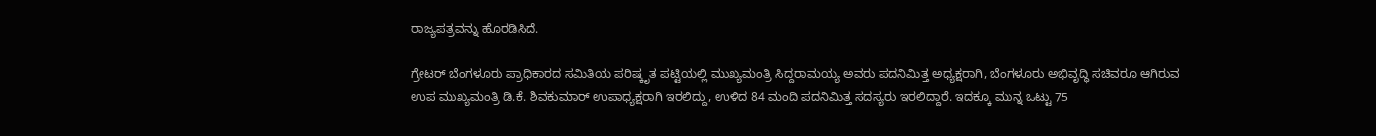ರಾಜ್ಯಪತ್ರವನ್ನು ಹೊರಡಿಸಿದೆ.

ಗ್ರೇಟರ್‌ ಬೆಂಗಳೂರು ಪ್ರಾಧಿಕಾರದ ಸಮಿತಿಯ ಪರಿಷ್ಕೃತ ಪಟ್ಟಿಯಲ್ಲಿ ಮುಖ್ಯಮಂತ್ರಿ ಸಿದ್ದರಾಮಯ್ಯ ಅವರು ಪದನಿಮಿತ್ತ ಅಧ್ಯಕ್ಷರಾಗಿ, ಬೆಂಗಳೂರು ಅಭಿವೃದ್ಧಿ ಸಚಿವರೂ ಆಗಿರುವ ಉಪ ಮುಖ್ಯಮಂತ್ರಿ ಡಿ.ಕೆ. ಶಿವಕುಮಾರ್‌ ಉಪಾಧ್ಯಕ್ಷರಾಗಿ ಇರಲಿದ್ದು, ಉಳಿದ 84 ಮಂದಿ ಪದನಿಮಿತ್ತ ಸದಸ್ಯರು ಇರಲಿದ್ದಾರೆ. ಇದಕ್ಕೂ ಮುನ್ನ ಒಟ್ಟು 75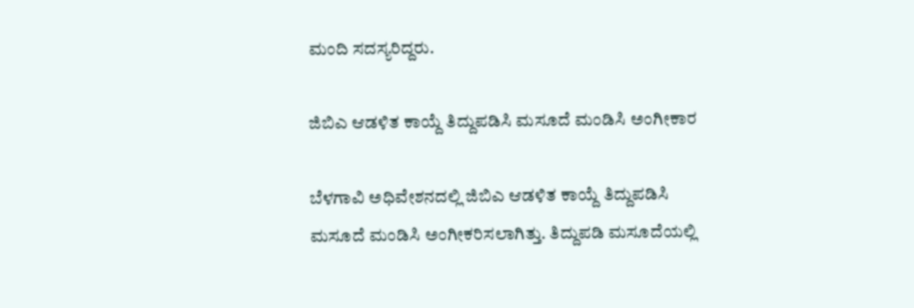ಮಂದಿ ಸದಸ್ಯರಿದ್ದರು.

ಜಿಬಿಎ ಆಡಳಿತ ಕಾಯ್ದೆ ತಿದ್ದುಪಡಿಸಿ ಮಸೂದೆ ಮಂಡಿಸಿ ಅಂಗೀಕಾರ

ಬೆಳಗಾವಿ ಅಧಿವೇಶನದಲ್ಲಿ ಜಿಬಿಎ ಆಡಳಿತ ಕಾಯ್ದೆ ತಿದ್ದುಪಡಿಸಿ ಮಸೂದೆ ಮಂಡಿಸಿ ಅಂಗೀಕರಿಸಲಾಗಿತ್ತು. ತಿದ್ದುಪಡಿ ಮಸೂದೆಯಲ್ಲಿ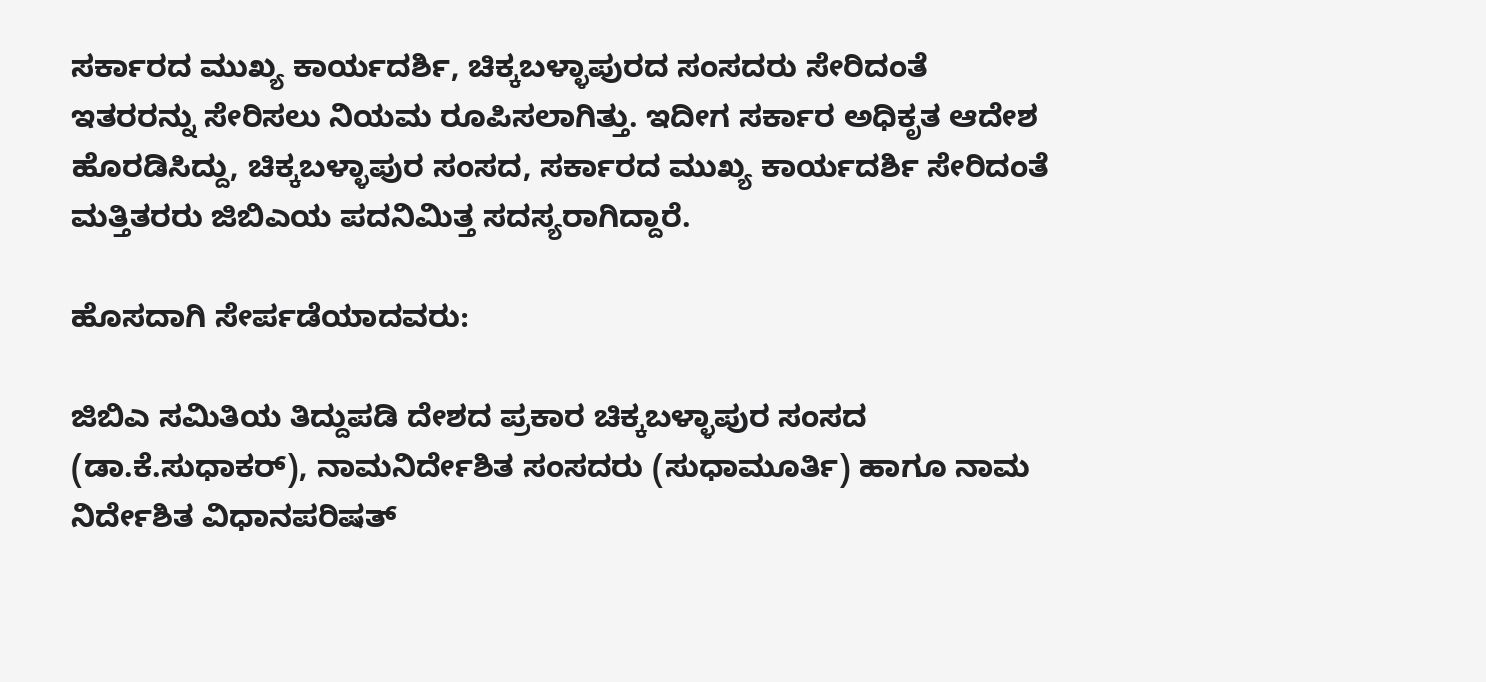ಸರ್ಕಾರದ ಮುಖ್ಯ ಕಾರ್ಯದರ್ಶಿ, ಚಿಕ್ಕಬಳ್ಳಾಪುರದ ಸಂಸದರು ಸೇರಿದಂತೆ ಇತರರನ್ನು ಸೇರಿಸಲು ನಿಯಮ ರೂಪಿಸಲಾಗಿತ್ತು. ಇದೀಗ ಸರ್ಕಾರ ಅಧಿಕೃತ ಆದೇಶ ಹೊರಡಿಸಿದ್ದು, ಚಿಕ್ಕಬಳ್ಳಾಪುರ ಸಂಸದ, ಸರ್ಕಾರದ ಮುಖ್ಯ ಕಾರ್ಯದರ್ಶಿ ಸೇರಿದಂತೆ ಮತ್ತಿತರರು ಜಿಬಿಎಯ ಪದನಿಮಿತ್ತ ಸದಸ್ಯರಾಗಿದ್ದಾರೆ.

ಹೊಸದಾಗಿ ಸೇರ್ಪಡೆಯಾದವರು:

ಜಿಬಿಎ ಸಮಿತಿಯ ತಿದ್ದುಪಡಿ ದೇಶದ ಪ್ರಕಾರ ಚಿಕ್ಕಬಳ್ಳಾಪುರ ಸಂಸದ (ಡಾ.ಕೆ.ಸುಧಾಕರ್‌), ನಾಮನಿರ್ದೇಶಿತ ಸಂಸದರು (ಸುಧಾಮೂರ್ತಿ) ಹಾಗೂ ನಾಮ ನಿರ್ದೇಶಿತ ವಿಧಾನಪರಿಷತ್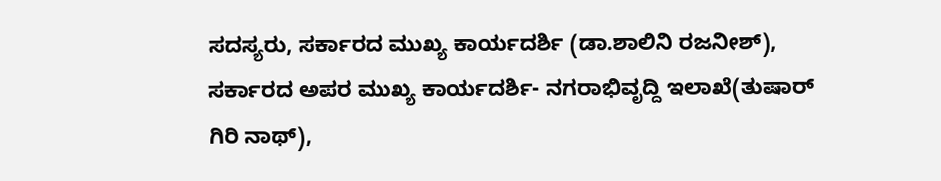ಸದಸ್ಯರು, ಸರ್ಕಾರದ ಮುಖ್ಯ ಕಾರ್ಯದರ್ಶಿ (ಡಾ.ಶಾಲಿನಿ ರಜನೀಶ್), ಸರ್ಕಾರದ ಅಪರ ಮುಖ್ಯ ಕಾರ್ಯದರ್ಶಿ- ನಗರಾಭಿವೃದ್ದಿ ಇಲಾಖೆ(ತುಷಾರ್ ಗಿರಿ ನಾಥ್),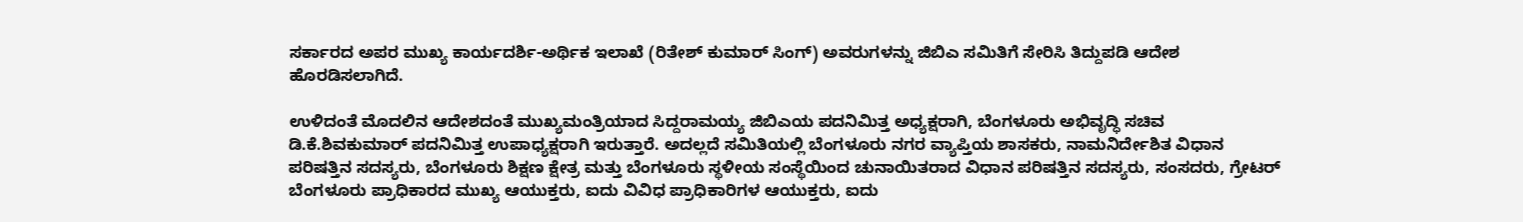ಸರ್ಕಾರದ ಅಪರ ಮುಖ್ಯ ಕಾರ್ಯದರ್ಶಿ-ಅರ್ಥಿಕ ಇಲಾಖೆ (ರಿತೇಶ್ ಕುಮಾರ್ ಸಿಂಗ್) ಅವರುಗಳನ್ನು ಜಿಬಿಎ ಸಮಿತಿಗೆ ಸೇರಿಸಿ ತಿದ್ದುಪಡಿ ಆದೇಶ ಹೊರಡಿಸಲಾಗಿದೆ.

ಉಳಿದಂತೆ ಮೊದಲಿನ ಆದೇಶದಂತೆ ಮುಖ್ಯಮಂತ್ರಿಯಾದ ಸಿದ್ದರಾಮಯ್ಯ ಜಿಬಿಎಯ ಪದನಿಮಿತ್ತ ಅಧ್ಯಕ್ಷರಾಗಿ, ಬೆಂಗಳೂರು ಅಭಿವೃದ್ಧಿ ಸಚಿವ ಡಿ.ಕೆ.ಶಿವಕುಮಾರ್ ಪದನಿಮಿತ್ತ ಉಪಾಧ್ಯಕ್ಷರಾಗಿ ಇರುತ್ತಾರೆ. ಅದಲ್ಲದೆ ಸಮಿತಿಯಲ್ಲಿ ಬೆಂಗಳೂರು ನಗರ ವ್ಯಾಪ್ತಿಯ ಶಾಸಕರು, ನಾಮನಿರ್ದೇಶಿತ ವಿಧಾನ ಪರಿಷತ್ತಿನ ಸದಸ್ಯರು, ಬೆಂಗಳೂರು ಶಿಕ್ಷಣ ಕ್ಷೇತ್ರ ಮತ್ತು ಬೆಂಗಳೂರು ಸ್ಥಳೀಯ ಸಂಸ್ಥೆಯಿಂದ ಚುನಾಯಿತರಾದ ವಿಧಾನ ಪರಿಷತ್ತಿನ ಸದಸ್ಯರು, ಸಂಸದರು, ಗ್ರೇಟರ್ ಬೆಂಗಳೂರು ಪ್ರಾಧಿಕಾರದ ಮುಖ್ಯ ಆಯುಕ್ತರು, ಐದು ವಿವಿಧ ಪ್ರಾಧಿಕಾರಿಗಳ ಆಯುಕ್ತರು, ಐದು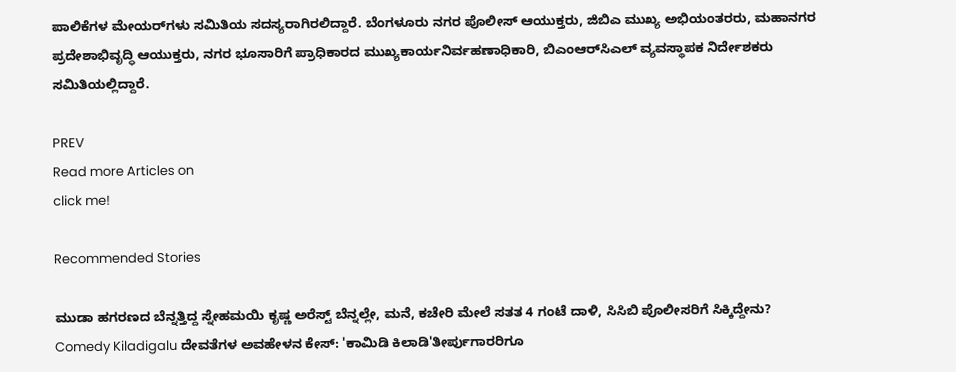ಪಾಲಿಕೆಗಳ ಮೇಯರ್‌ಗಳು ಸಮಿತಿಯ ಸದಸ್ಯರಾಗಿರಲಿದ್ದಾರೆ. ಬೆಂಗಳೂರು ನಗರ ಪೊಲೀಸ್ ಆಯುಕ್ತರು, ಜಿಬಿಎ ಮುಖ್ಯ ಅಭಿಯಂತರರು, ಮಹಾನಗರ ಪ್ರದೇಶಾಭಿವೃದ್ಧಿ ಆಯುಕ್ತರು, ನಗರ ಭೂಸಾರಿಗೆ ಪ್ರಾಧಿಕಾರದ ಮುಖ್ಯಕಾರ್ಯನಿರ್ವಹಣಾಧಿಕಾರಿ, ಬಿಎಂಆರ್‌ಸಿಎಲ್ ವ್ಯವಸ್ಥಾಪಕ ನಿರ್ದೇಶಕರು ಸಮಿತಿಯಲ್ಲಿದ್ದಾರೆ.

PREV
Read more Articles on
click me!

Recommended Stories

ಮುಡಾ ಹಗರಣದ ಬೆನ್ನತ್ತಿದ್ದ ಸ್ನೇಹಮಯಿ ಕೃಷ್ಣ ಅರೆಸ್ಟ್ ಬೆನ್ನಲ್ಲೇ, ಮನೆ, ಕಚೇರಿ ಮೇಲೆ ಸತತ 4 ಗಂಟೆ ದಾಳಿ, ಸಿಸಿಬಿ ಪೊಲೀಸರಿಗೆ ಸಿಕ್ಕಿದ್ದೇನು?
Comedy Kiladigalu ದೇವತೆಗಳ ಅವಹೇಳನ ಕೇಸ್: 'ಕಾಮಿಡಿ ಕಿಲಾಡಿ'ತೀರ್ಪುಗಾರರಿಗೂ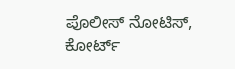ಪೊಲೀಸ್ ನೋಟಿಸ್, ಕೋರ್ಟ್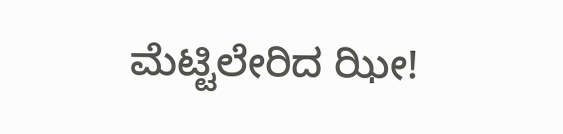ಮೆಟ್ಟಿಲೇರಿದ ಝೀ!